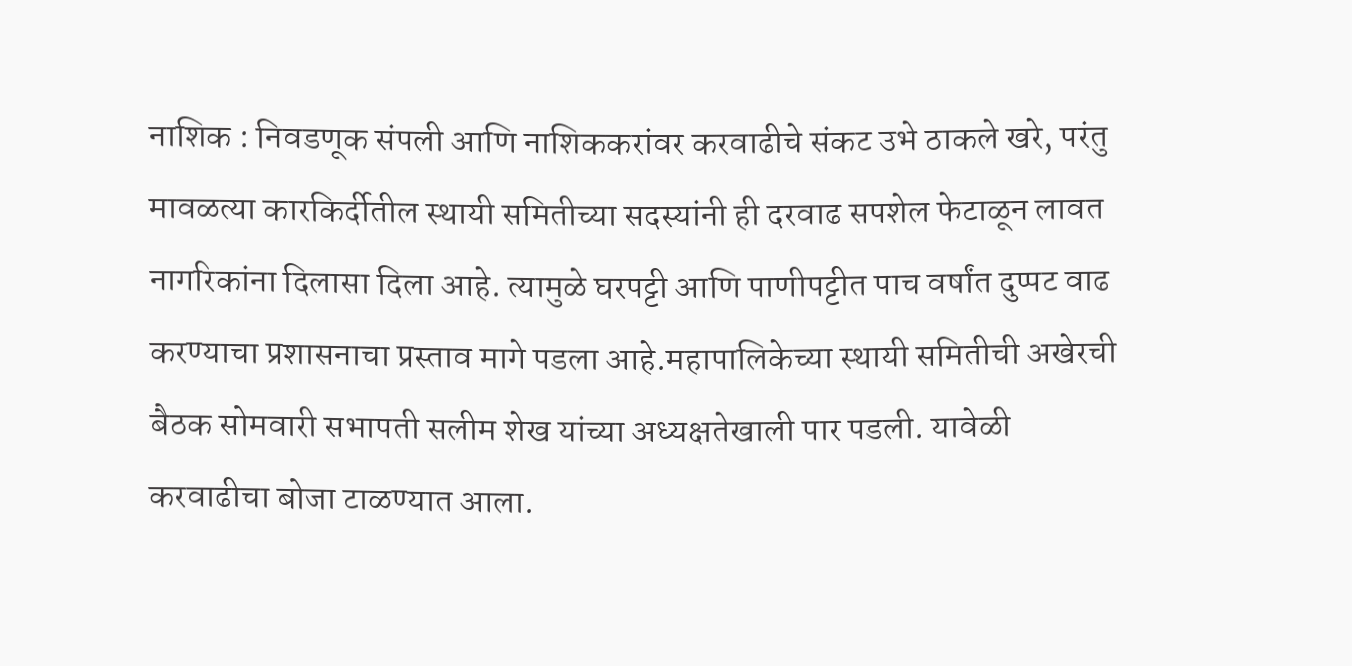नाशिक : निवडणूक संपली आणि नाशिककरांवर करवाढीचे संकट उभे ठाकले खरे, परंतु मावळत्या कारकिर्दीतील स्थायी समितीच्या सदस्यांनी ही दरवाढ सपशेल फेटाळून लावत नागरिकांना दिलासा दिला आहे. त्यामुळे घरपट्टी आणि पाणीपट्टीत पाच वर्षांत दुप्पट वाढ करण्याचा प्रशासनाचा प्रस्ताव मागे पडला आहे.महापालिकेच्या स्थायी समितीची अखेरची बैठक सोमवारी सभापती सलीम शेख यांच्या अध्यक्षतेखाली पार पडली. यावेळी करवाढीचा बोजा टाळण्यात आला.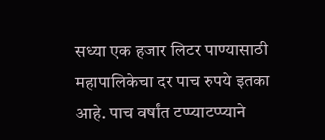सध्या एक हजार लिटर पाण्यासाठी महापालिकेचा दर पाच रुपये इतका आहे. पाच वर्षांत टप्प्याटप्प्याने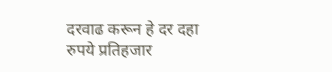दरवाढ करून हे दर दहा रुपये प्रतिहजार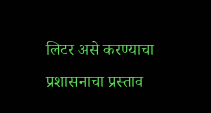लिटर असे करण्याचा प्रशासनाचा प्रस्ताव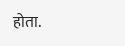होता.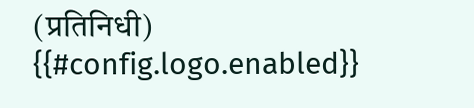(प्रतिनिधी)
{{#config.logo.enabled}}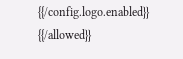{{/config.logo.enabled}}
{{/allowed}}